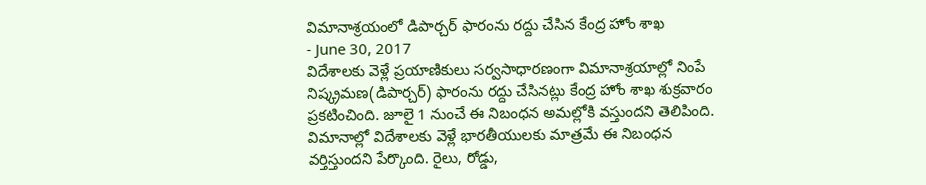విమానాశ్రయంలో డిపార్చర్ ఫారంను రద్దు చేసిన కేంద్ర హోం శాఖ
- June 30, 2017
విదేశాలకు వెళ్లే ప్రయాణికులు సర్వసాధారణంగా విమానాశ్రయాల్లో నింపే నిష్క్రమణ(డిపార్చర్) ఫారంను రద్దు చేసినట్లు కేంద్ర హోం శాఖ శుక్రవారం ప్రకటించింది. జూలై 1 నుంచే ఈ నిబంధన అమల్లోకి వస్తుందని తెలిపింది. విమానాల్లో విదేశాలకు వెళ్లే భారతీయులకు మాత్రమే ఈ నిబంధన వర్తిస్తుందని పేర్కొంది. రైలు, రోడ్డు,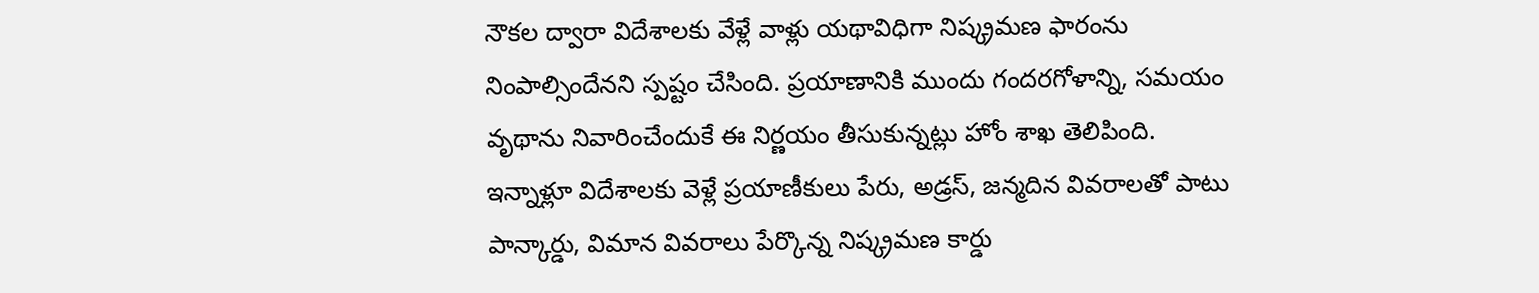నౌకల ద్వారా విదేశాలకు వేళ్లే వాళ్లు యథావిధిగా నిష్క్రమణ ఫారంను నింపాల్సిందేనని స్పష్టం చేసింది. ప్రయాణానికి ముందు గందరగోళాన్ని, సమయం వృథాను నివారించేందుకే ఈ నిర్ణయం తీసుకున్నట్లు హోం శాఖ తెలిపింది. ఇన్నాళ్లూ విదేశాలకు వెళ్లే ప్రయాణీకులు పేరు, అడ్రస్, జన్మదిన వివరాలతో పాటు పాన్కార్డు, విమాన వివరాలు పేర్కొన్న నిష్క్రమణ కార్డు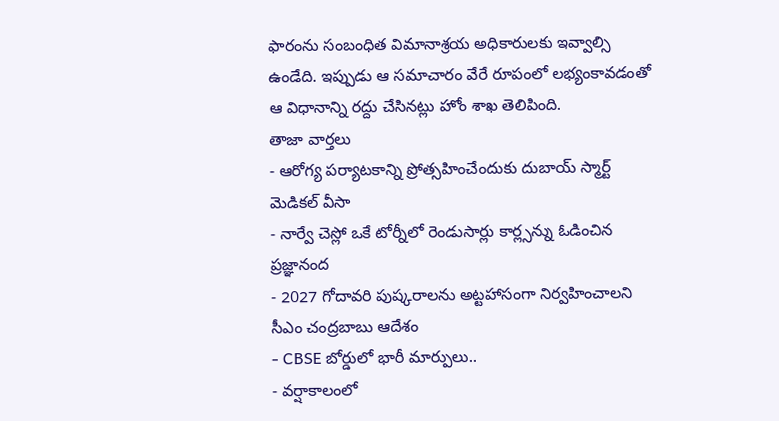ఫారంను సంబంధిత విమానాశ్రయ అధికారులకు ఇవ్వాల్సి ఉండేది. ఇప్పుడు ఆ సమాచారం వేరే రూపంలో లభ్యంకావడంతో ఆ విధానాన్ని రద్దు చేసినట్లు హోం శాఖ తెలిపింది.
తాజా వార్తలు
- ఆరోగ్య పర్యాటకాన్ని ప్రోత్సహించేందుకు దుబాయ్ స్మార్ట్ మెడికల్ వీసా
- నార్వే చెస్లో ఒకే టోర్నీలో రెండుసార్లు కార్ల్సన్ను ఓడించిన ప్రజ్ఞానంద
- 2027 గోదావరి పుష్కరాలను అట్టహాసంగా నిర్వహించాలని సీఎం చంద్రబాబు ఆదేశం
- CBSE బోర్డులో భారీ మార్పులు..
- వర్షాకాలంలో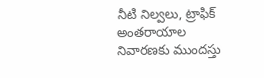నీటి నిల్వలు, ట్రాఫిక్ అంతరాయాల నివారణకు ముందస్తు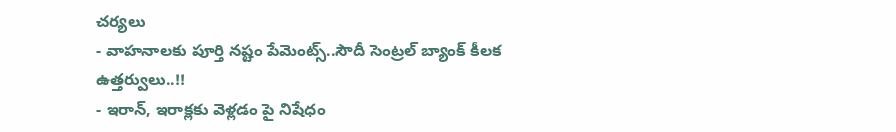చర్యలు
- వాహనాలకు పూర్తి నష్టం పేమెంట్స్..సౌదీ సెంట్రల్ బ్యాంక్ కీలక ఉత్తర్వులు..!!
- ఇరాన్, ఇరాక్లకు వెళ్లడం పై నిషేధం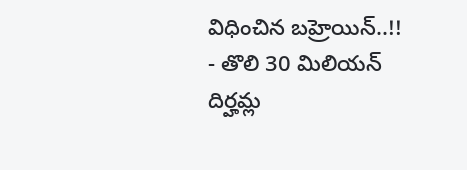విధించిన బహ్రెయిన్..!!
- తొలి 30 మిలియన్ దిర్హమ్ల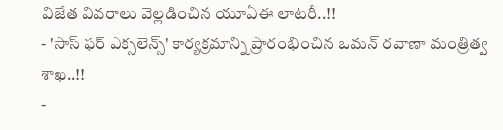విజేత వివరాలు వెల్లడించిన యూఏఈ లాటరీ..!!
- 'సాస్ ఫర్ ఎక్సలెన్స్' కార్యక్రమాన్ని ప్రారంభించిన ఒమన్ రవాణా మంత్రిత్వ శాఖ..!!
-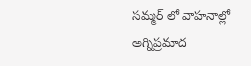సమ్మర్ లో వాహనాల్లో అగ్నిప్రమాద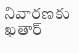నివారణకు ఖతార్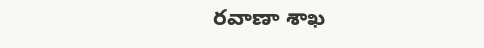రవాణా శాఖ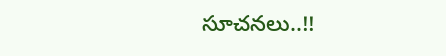సూచనలు..!!